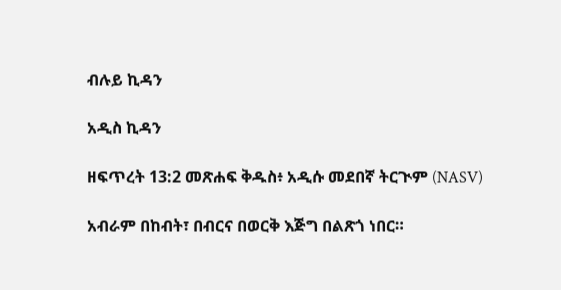ብሉይ ኪዳን

አዲስ ኪዳን

ዘፍጥረት 13:2 መጽሐፍ ቅዱስ፥ አዲሱ መደበኛ ትርጒም (NASV)

አብራም በከብት፣ በብርና በወርቅ እጅግ በልጽጎ ነበር።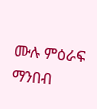ሙሉ ምዕራፍ ማንበብ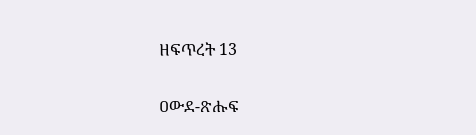ዘፍጥረት 13

ዐውደ-ጽሑፍ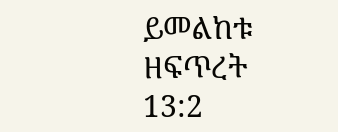ይመልከቱ ዘፍጥረት 13:2